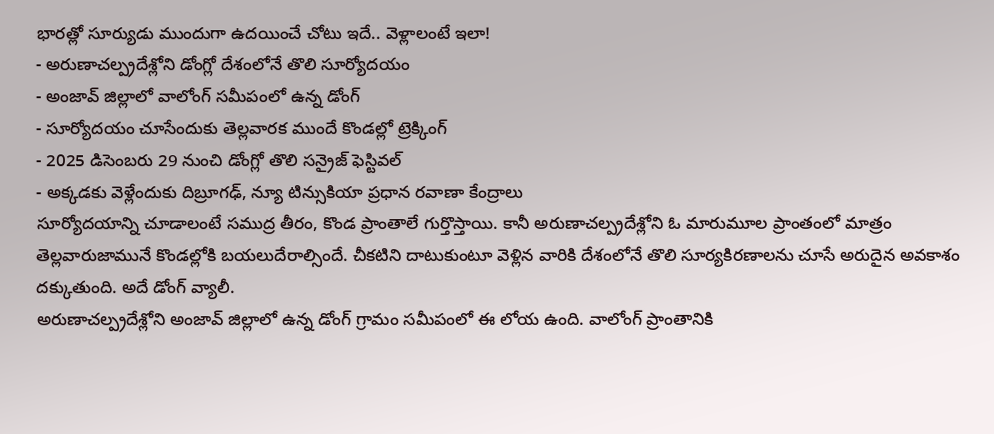భారత్లో సూర్యుడు ముందుగా ఉదయించే చోటు ఇదే.. వెళ్లాలంటే ఇలా!
- అరుణాచల్ప్రదేశ్లోని డోంగ్లో దేశంలోనే తొలి సూర్యోదయం
- అంజావ్ జిల్లాలో వాలోంగ్ సమీపంలో ఉన్న డోంగ్
- సూర్యోదయం చూసేందుకు తెల్లవారక ముందే కొండల్లో ట్రెక్కింగ్
- 2025 డిసెంబరు 29 నుంచి డోంగ్లో తొలి సన్రైజ్ ఫెస్టివల్
- అక్కడకు వెళ్లేందుకు దిబ్రూగఢ్, న్యూ టిన్సుకియా ప్రధాన రవాణా కేంద్రాలు
సూర్యోదయాన్ని చూడాలంటే సముద్ర తీరం, కొండ ప్రాంతాలే గుర్తొస్తాయి. కానీ అరుణాచల్ప్రదేశ్లోని ఓ మారుమూల ప్రాంతంలో మాత్రం తెల్లవారుజామునే కొండల్లోకి బయలుదేరాల్సిందే. చీకటిని దాటుకుంటూ వెళ్లిన వారికి దేశంలోనే తొలి సూర్యకిరణాలను చూసే అరుదైన అవకాశం దక్కుతుంది. అదే డోంగ్ వ్యాలీ.
అరుణాచల్ప్రదేశ్లోని అంజావ్ జిల్లాలో ఉన్న డోంగ్ గ్రామం సమీపంలో ఈ లోయ ఉంది. వాలోంగ్ ప్రాంతానికి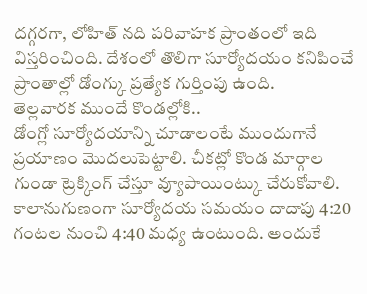దగ్గరగా, లోహిత్ నది పరివాహక ప్రాంతంలో ఇది విస్తరించింది. దేశంలో తొలిగా సూర్యోదయం కనిపించే ప్రాంతాల్లో డోంగ్కు ప్రత్యేక గుర్తింపు ఉంది.
తెల్లవారక ముందే కొండల్లోకి..
డోంగ్లో సూర్యోదయాన్ని చూడాలంటే ముందుగానే ప్రయాణం మొదలుపెట్టాలి. చీకట్లో కొండ మార్గాల గుండా ట్రెక్కింగ్ చేస్తూ వ్యూపాయింట్కు చేరుకోవాలి. కాలానుగుణంగా సూర్యోదయ సమయం దాదాపు 4:20 గంటల నుంచి 4:40 మధ్య ఉంటుంది. అందుకే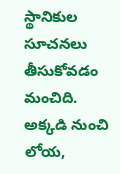స్థానికుల సూచనలు తీసుకోవడం మంచిది. అక్కడి నుంచి లోయ,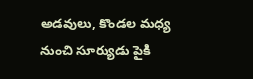అడవులు, కొండల మధ్య నుంచి సూర్యుడు పైకి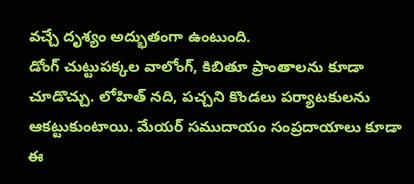వచ్చే దృశ్యం అద్భుతంగా ఉంటుంది.
డోంగ్ చుట్టుపక్కల వాలోంగ్, కిబితూ ప్రాంతాలను కూడా చూడొచ్చు. లోహిత్ నది, పచ్చని కొండలు పర్యాటకులను ఆకట్టుకుంటాయి. మేయర్ సముదాయం సంప్రదాయాలు కూడా ఈ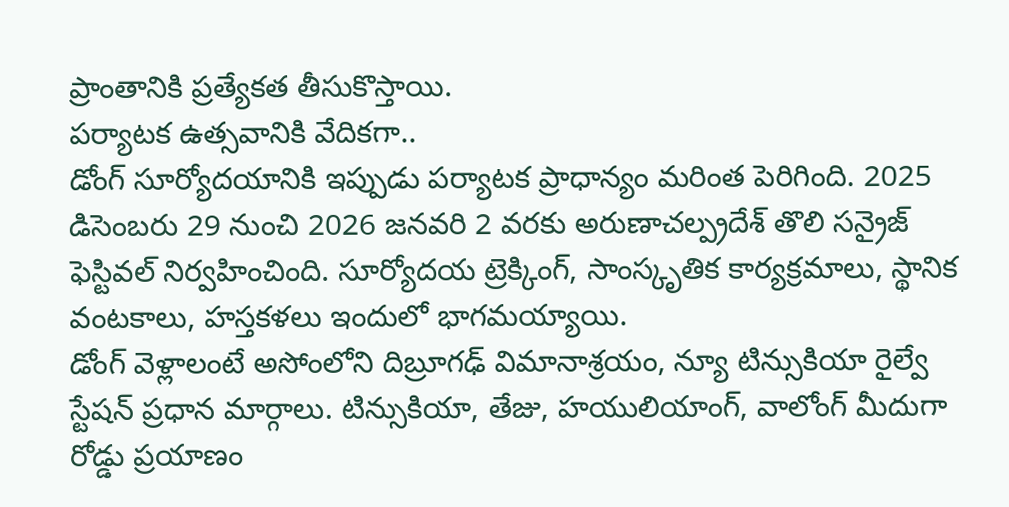ప్రాంతానికి ప్రత్యేకత తీసుకొస్తాయి.
పర్యాటక ఉత్సవానికి వేదికగా..
డోంగ్ సూర్యోదయానికి ఇప్పుడు పర్యాటక ప్రాధాన్యం మరింత పెరిగింది. 2025 డిసెంబరు 29 నుంచి 2026 జనవరి 2 వరకు అరుణాచల్ప్రదేశ్ తొలి సన్రైజ్ ఫెస్టివల్ నిర్వహించింది. సూర్యోదయ ట్రెక్కింగ్, సాంస్కృతిక కార్యక్రమాలు, స్థానిక వంటకాలు, హస్తకళలు ఇందులో భాగమయ్యాయి.
డోంగ్ వెళ్లాలంటే అసోంలోని దిబ్రూగఢ్ విమానాశ్రయం, న్యూ టిన్సుకియా రైల్వే స్టేషన్ ప్రధాన మార్గాలు. టిన్సుకియా, తేజు, హయులియాంగ్, వాలోంగ్ మీదుగా రోడ్డు ప్రయాణం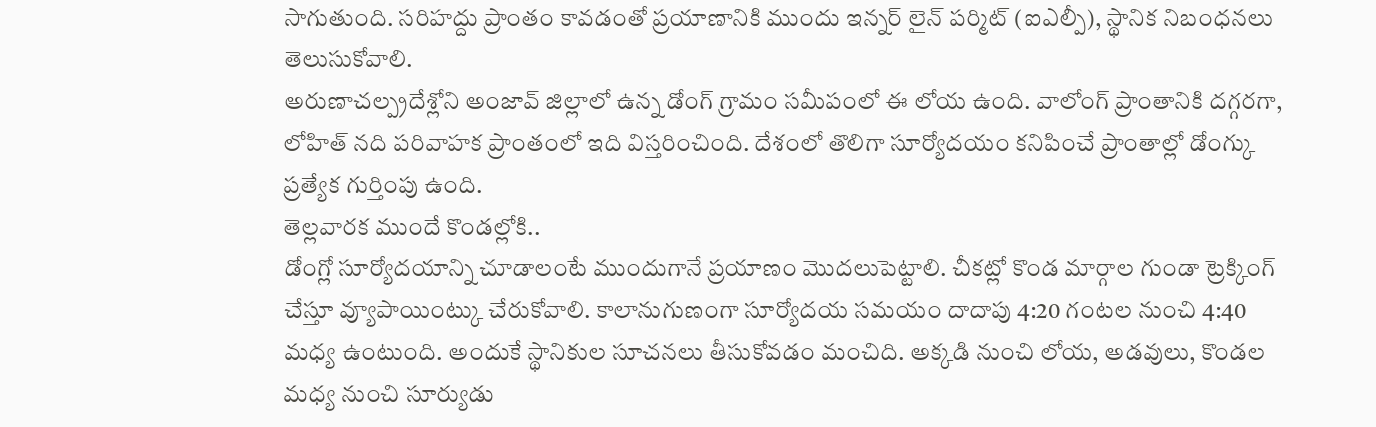సాగుతుంది. సరిహద్దు ప్రాంతం కావడంతో ప్రయాణానికి ముందు ఇన్నర్ లైన్ పర్మిట్ (ఐఎల్పీ), స్థానిక నిబంధనలు తెలుసుకోవాలి.
అరుణాచల్ప్రదేశ్లోని అంజావ్ జిల్లాలో ఉన్న డోంగ్ గ్రామం సమీపంలో ఈ లోయ ఉంది. వాలోంగ్ ప్రాంతానికి దగ్గరగా, లోహిత్ నది పరివాహక ప్రాంతంలో ఇది విస్తరించింది. దేశంలో తొలిగా సూర్యోదయం కనిపించే ప్రాంతాల్లో డోంగ్కు ప్రత్యేక గుర్తింపు ఉంది.
తెల్లవారక ముందే కొండల్లోకి..
డోంగ్లో సూర్యోదయాన్ని చూడాలంటే ముందుగానే ప్రయాణం మొదలుపెట్టాలి. చీకట్లో కొండ మార్గాల గుండా ట్రెక్కింగ్ చేస్తూ వ్యూపాయింట్కు చేరుకోవాలి. కాలానుగుణంగా సూర్యోదయ సమయం దాదాపు 4:20 గంటల నుంచి 4:40 మధ్య ఉంటుంది. అందుకే స్థానికుల సూచనలు తీసుకోవడం మంచిది. అక్కడి నుంచి లోయ, అడవులు, కొండల మధ్య నుంచి సూర్యుడు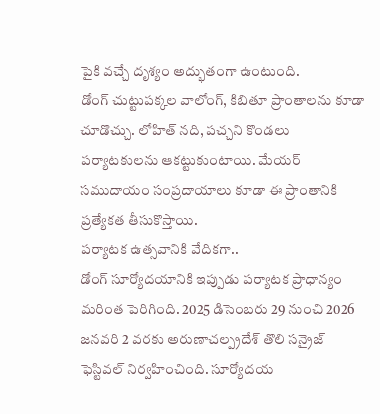పైకి వచ్చే దృశ్యం అద్భుతంగా ఉంటుంది.
డోంగ్ చుట్టుపక్కల వాలోంగ్, కిబితూ ప్రాంతాలను కూడా చూడొచ్చు. లోహిత్ నది, పచ్చని కొండలు పర్యాటకులను ఆకట్టుకుంటాయి. మేయర్ సముదాయం సంప్రదాయాలు కూడా ఈ ప్రాంతానికి ప్రత్యేకత తీసుకొస్తాయి.
పర్యాటక ఉత్సవానికి వేదికగా..
డోంగ్ సూర్యోదయానికి ఇప్పుడు పర్యాటక ప్రాధాన్యం మరింత పెరిగింది. 2025 డిసెంబరు 29 నుంచి 2026 జనవరి 2 వరకు అరుణాచల్ప్రదేశ్ తొలి సన్రైజ్ ఫెస్టివల్ నిర్వహించింది. సూర్యోదయ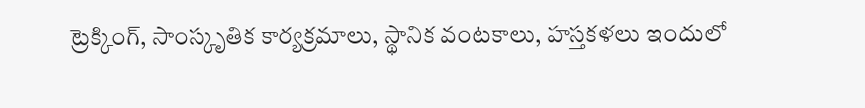ట్రెక్కింగ్, సాంస్కృతిక కార్యక్రమాలు, స్థానిక వంటకాలు, హస్తకళలు ఇందులో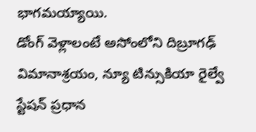భాగమయ్యాయి.
డోంగ్ వెళ్లాలంటే అసోంలోని దిబ్రూగఢ్ విమానాశ్రయం, న్యూ టిన్సుకియా రైల్వే స్టేషన్ ప్రధాన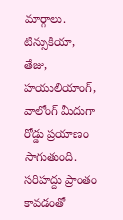మార్గాలు. టిన్సుకియా, తేజు, హయులియాంగ్, వాలోంగ్ మీదుగా రోడ్డు ప్రయాణం సాగుతుంది. సరిహద్దు ప్రాంతం కావడంతో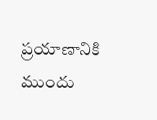ప్రయాణానికి ముందు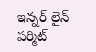ఇన్నర్ లైన్ పర్మిట్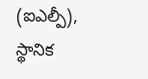(ఐఎల్పీ), స్థానిక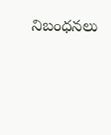నిబంధనలు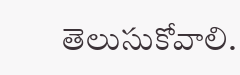తెలుసుకోవాలి.